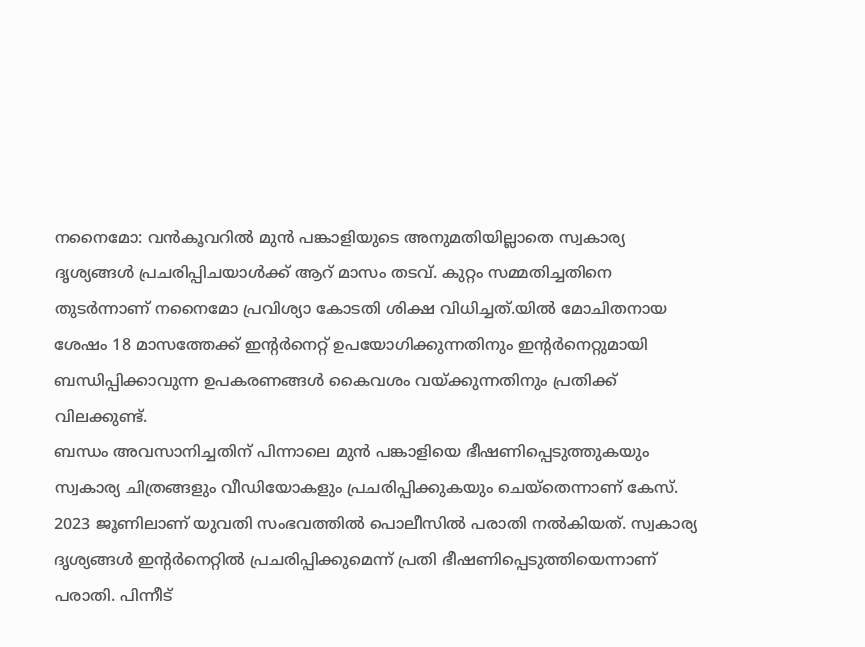നനൈമോ: വൻകൂവറിൽ മുൻ പങ്കാളിയുടെ അനുമതിയില്ലാതെ സ്വകാര്യ ദൃശ്യങ്ങൾ പ്രചരിപ്പിചയാൾക്ക് ആറ് മാസം തടവ്. കുറ്റം സമ്മതിച്ചതിനെ തുടർന്നാണ് നനൈമോ പ്രവിശ്യാ കോടതി ശിക്ഷ വിധിച്ചത്.യിൽ മോചിതനായ ശേഷം 18 മാസത്തേക്ക് ഇന്റർനെറ്റ് ഉപയോഗിക്കുന്നതിനും ഇന്റർനെറ്റുമായി ബന്ധിപ്പിക്കാവുന്ന ഉപകരണങ്ങൾ കൈവശം വയ്ക്കുന്നതിനും പ്രതിക്ക് വിലക്കുണ്ട്.
ബന്ധം അവസാനിച്ചതിന് പിന്നാലെ മുൻ പങ്കാളിയെ ഭീഷണിപ്പെടുത്തുകയും സ്വകാര്യ ചിത്രങ്ങളും വീഡിയോകളും പ്രചരിപ്പിക്കുകയും ചെയ്തെന്നാണ് കേസ്.
2023 ജൂണിലാണ് യുവതി സംഭവത്തിൽ പൊലീസിൽ പരാതി നൽകിയത്. സ്വകാര്യ ദൃശ്യങ്ങൾ ഇന്റർനെറ്റിൽ പ്രചരിപ്പിക്കുമെന്ന് പ്രതി ഭീഷണിപ്പെടുത്തിയെന്നാണ് പരാതി. പിന്നീട്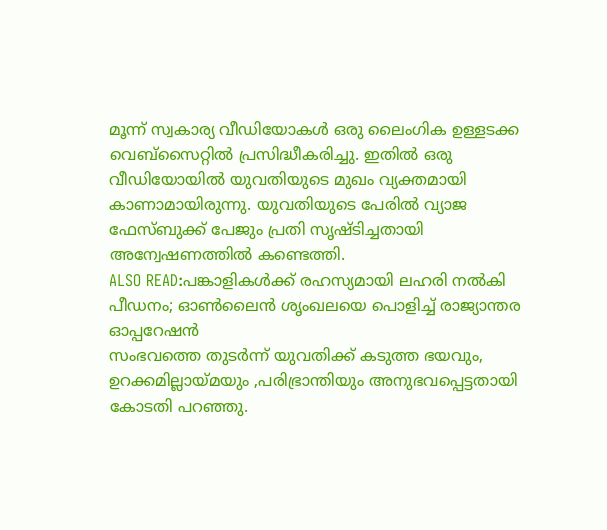മൂന്ന് സ്വകാര്യ വീഡിയോകൾ ഒരു ലൈംഗിക ഉള്ളടക്ക വെബ്സൈറ്റിൽ പ്രസിദ്ധീകരിച്ചു. ഇതിൽ ഒരു വീഡിയോയിൽ യുവതിയുടെ മുഖം വ്യക്തമായി കാണാമായിരുന്നു. യുവതിയുടെ പേരിൽ വ്യാജ ഫേസ്ബുക്ക് പേജും പ്രതി സൃഷ്ടിച്ചതായി അന്വേഷണത്തിൽ കണ്ടെത്തി.
ALSO READ:പങ്കാളികൾക്ക് രഹസ്യമായി ലഹരി നൽകി പീഡനം; ഓൺലൈൻ ശൃംഖലയെ പൊളിച്ച് രാജ്യാന്തര ഓപ്പറേഷൻ
സംഭവത്തെ തുടർന്ന് യുവതിക്ക് കടുത്ത ഭയവും, ഉറക്കമില്ലായ്മയും ,പരിഭ്രാന്തിയും അനുഭവപ്പെട്ടതായി കോടതി പറഞ്ഞു.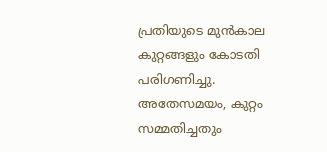പ്രതിയുടെ മുൻകാല കുറ്റങ്ങളും കോടതി പരിഗണിച്ചു. അതേസമയം, കുറ്റം സമ്മതിച്ചതും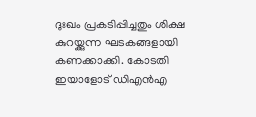ദുഃഖം പ്രകടിപ്പിച്ചതും ശിക്ഷ കുറയ്ക്കുന്ന ഘടകങ്ങളായി കണക്കാക്കി. കോടതി ഇയാളോട് ഡിഎൻഎ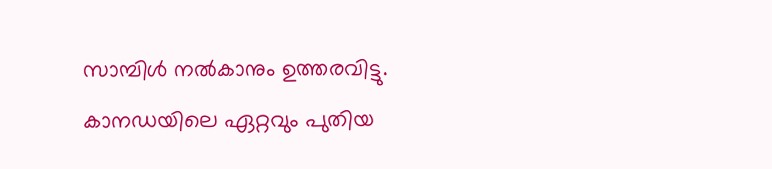സാമ്പിൾ നൽകാനും ഉത്തരവിട്ടു.
കാനഡയിലെ ഏറ്റവും പുതിയ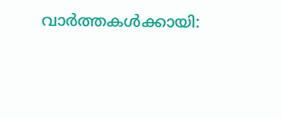വാർത്തകൾക്കായി: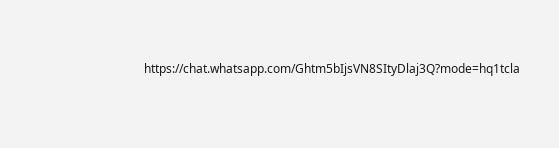https://chat.whatsapp.com/Ghtm5bIjsVN8SItyDlaj3Q?mode=hq1tcla